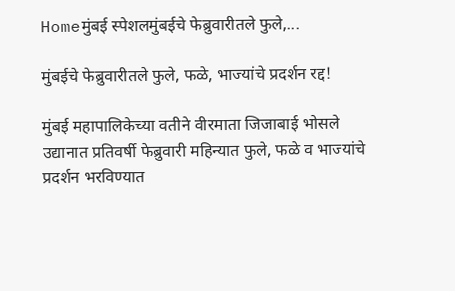Homeमुंबई स्पेशलमुंबईचे फेब्रुवारीतले फुले,...

मुंबईचे फेब्रुवारीतले फुले, फळे, भाज्यांचे प्रदर्शन रद्द!

मुंबई महापालिकेच्या वतीने वीरमाता जिजाबाई भोसले उद्यानात प्रतिवर्षी फेब्रुवारी महिन्यात फुले, फळे व भाज्यांचे प्रदर्शन भरविण्यात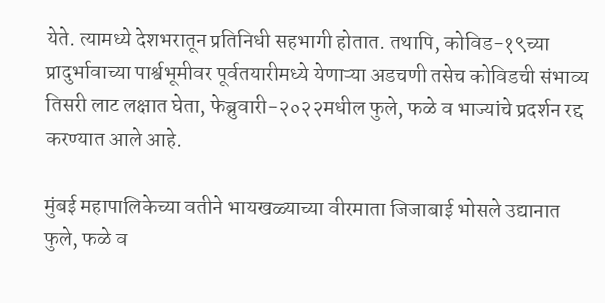येते. त्यामध्ये देशभरातून प्रतिनिधी सहभागी होतात. तथापि, कोविड-१९च्या प्रादुर्भावाच्या पार्श्वभूमीवर पूर्वतयारीमध्ये येणाऱ्या अडचणी तसेच कोविडची संभाव्य तिसरी लाट लक्षात घेता, फेब्रुवारी-२०२२मधील फुले, फळे व भाज्यांचे प्रदर्शन रद्द करण्यात आले आहे.

मुंबई महापालिकेच्या वतीने भायखळ्याच्या वीरमाता जिजाबाई भोसले उद्यानात फुले, फळे व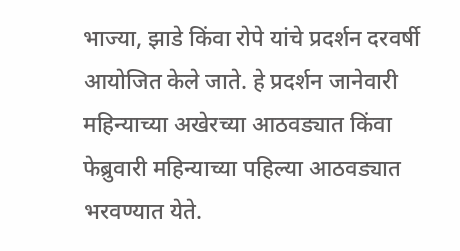भाज्या, झाडे किंवा रोपे यांचे प्रदर्शन दरवर्षी आयोजित केले जाते. हे प्रदर्शन जानेवारी महिन्याच्या अखेरच्या आठवड्यात किंवा फेब्रुवारी महिन्याच्या पहिल्या आठवड्यात भरवण्यात येते.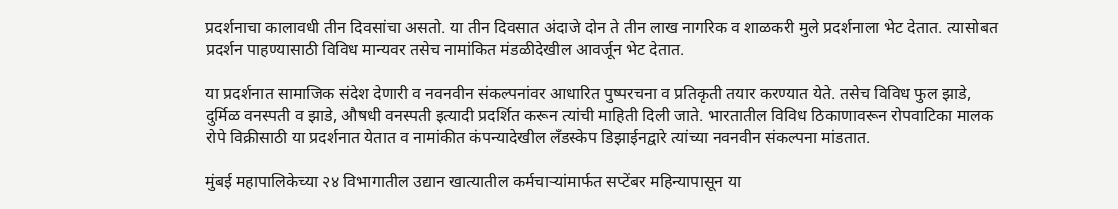प्रदर्शनाचा कालावधी तीन दिवसांचा असतो. या तीन दिवसात अंदाजे दोन ते तीन लाख नागरिक व शाळकरी मुले प्रदर्शनाला भेट देतात. त्यासोबत प्रदर्शन पाहण्यासाठी विविध मान्यवर तसेच नामांकित मंडळीदेखील आवर्जून भेट देतात.

या प्रदर्शनात सामाजिक संदेश देणारी व नवनवीन संकल्पनांवर आधारित पुष्परचना व प्रतिकृती तयार करण्यात येते. तसेच विविध फुल झाडे, दुर्मिळ वनस्पती व झाडे, औषधी वनस्पती इत्यादी प्रदर्शित करून त्यांची माहिती दिली जाते. भारतातील विविध ठिकाणावरून रोपवाटिका मालक रोपे विक्रीसाठी या प्रदर्शनात येतात व नामांकीत कंपन्यादेखील लँडस्केप डिझाईनद्वारे त्यांच्या नवनवीन संकल्पना मांडतात.

मुंबई महापालिकेच्या २४ विभागातील उद्यान खात्यातील कर्मचाऱ्यांमार्फत सप्टेंबर महिन्यापासून या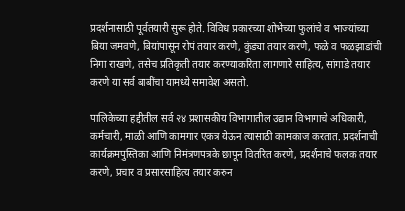प्रदर्शनासाठी पूर्वतयारी सुरू होते. विविध प्रकारच्या शोभेच्या फुलांचे व भाज्यांच्या बिया जमवणे, बियांपासून रोपं तयार करणे, कुंड्या तयार करणे, फळे व फळझाडांची निगा राखणे, तसेच प्रतिकृती तयार करण्याकरिता लागणारे साहित्य, सांगाडे तयार करणे या सर्व बाबींचा यामध्ये समावेश असतो.

पालिकेच्या हद्दीतील सर्व २४ प्रशासकीय विभागातील उद्यान विभागाचे अधिकारी, कर्मचारी, माळी आणि कामगार एकत्र येऊन त्यासाठी कामकाज करतात. प्रदर्शनाची कार्यक्रमपुस्तिका आणि निमंत्रणपत्रके छापून वितरित करणे, प्रदर्शनाचे फलक तयार करणे, प्रचार व प्रसारसाहित्य तयार करुन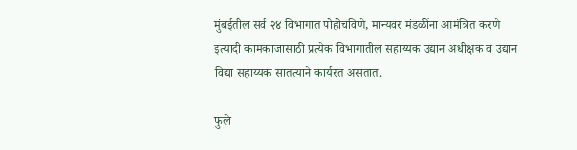मुंबईतील सर्व २४ विभागात पोहोचविणे, मान्यवर मंडळींना आमंत्रित करणे इत्यादी कामकाजासाठी प्रत्येक विभागातील सहाय्यक उद्यान अधीक्षक व उद्यान विद्या सहाय्यक सातत्याने कार्यरत असतात.

फुले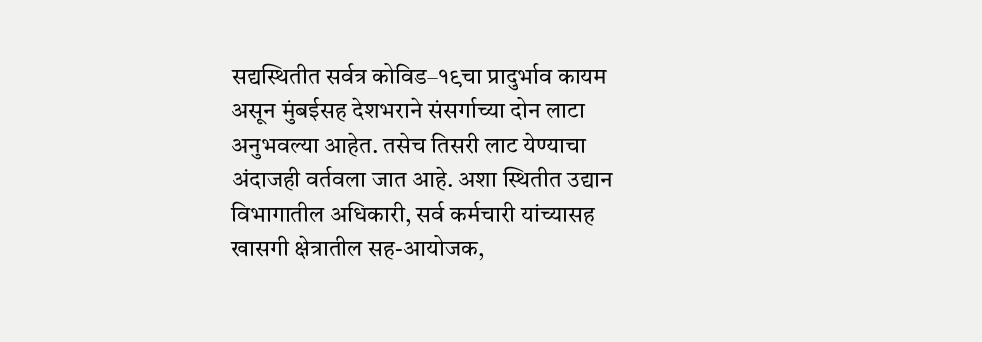सद्यस्थितीत सर्वत्र कोविड–१९चा प्रादुर्भाव कायम असून मुंबईसह देशभराने संसर्गाच्या दोन लाटा अनुभवल्या आहेत. तसेच तिसरी लाट येण्याचा अंदाजही वर्तवला जात आहे. अशा स्थितीत उद्यान विभागातील अधिकारी, सर्व कर्मचारी यांच्यासह खासगी क्षेत्रातील सह-आयोजक,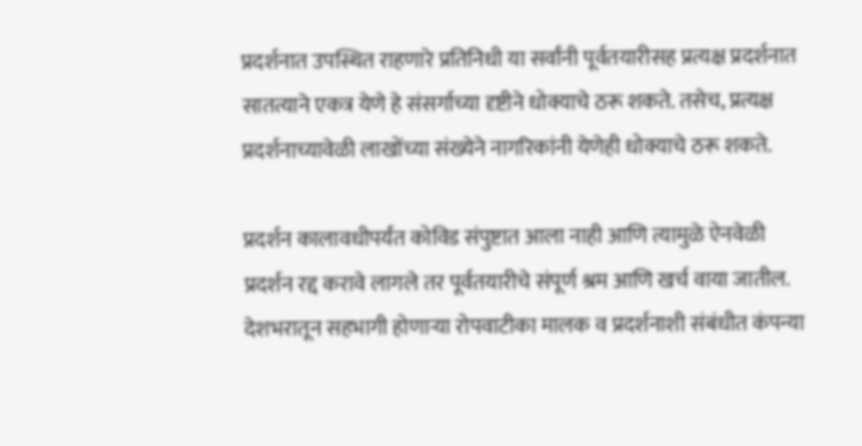प्रदर्शनात उपस्थित राहणारे प्रतिनिधी या सर्वांनी पूर्वतयारीसह प्रत्यक्ष प्रदर्शनात सातत्याने एकत्र येणे हे संसर्गाच्या दृष्टीने धोक्याचे ठरू शकते. तसेच, प्रत्यक्ष प्रदर्शनाच्यावेळी लाखोंच्या संख्येने नागरिकांनी येणेही धोक्याचे ठरू शकते.

प्रदर्शन कालावधीपर्यंत कोविड संपुष्टात आला नाही आणि त्यामुळे ऐनवेळी प्रदर्शन रद्द करावे लागले तर पूर्वतयारीचे संपूर्ण श्रम आणि खर्च वाया जातील. देशभरातून सहभागी होणाऱ्या रोपवाटीका मालक व प्रदर्शनाशी संबंधीत कंपन्या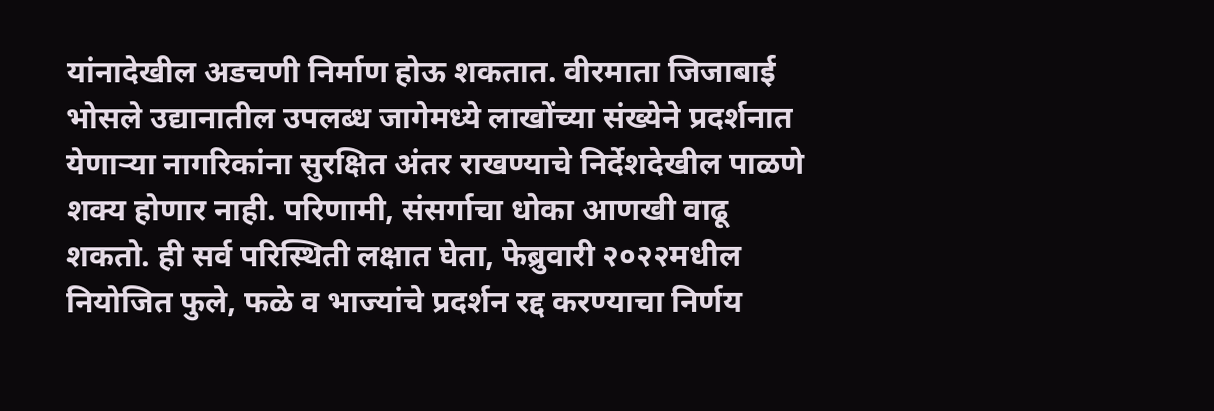यांनादेखील अडचणी निर्माण होऊ शकतात. वीरमाता जिजाबाई भोसले उद्यानातील उपलब्ध जागेमध्ये लाखोंच्या संख्येने प्रदर्शनात येणाऱ्या नागरिकांना सुरक्षित अंतर राखण्याचे निर्देशदेखील पाळणे शक्य होणार नाही. परिणामी, संसर्गाचा धोका आणखी वाढू शकतो. ही सर्व परिस्थिती लक्षात घेता, फेब्रुवारी २०२२मधील नियोजित फुले, फळे व भाज्यांचे प्रदर्शन रद्द करण्याचा निर्णय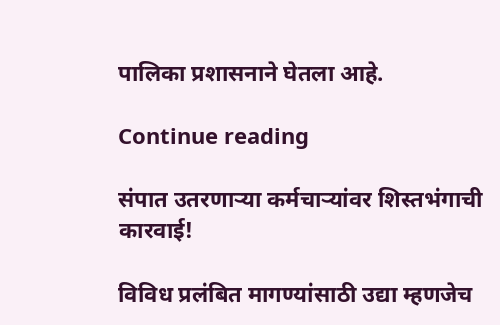पालिका प्रशासनाने घेतला आहे.

Continue reading

संपात उतरणाऱ्या कर्मचाऱ्यांवर शिस्तभंगाची कारवाई!

विविध प्रलंबित मागण्यांसाठी उद्या म्हणजेच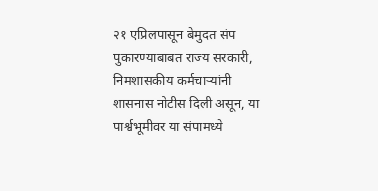२१ एप्रिलपासून बेमुदत संप पुकारण्याबाबत राज्य सरकारी, निमशासकीय कर्मचाऱ्यांनी शासनास नोटीस दिली असून, या पार्श्वभूमीवर या संपामध्ये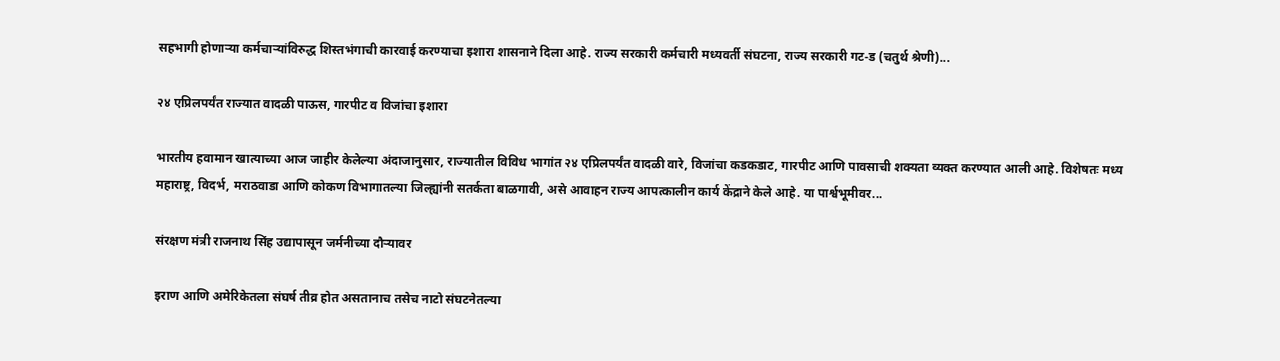सहभागी होणाऱ्या कर्मचाऱ्यांविरुद्ध शिस्तभंगाची कारवाई करण्याचा इशारा शासनाने दिला आहे. राज्य सरकारी कर्मचारी मध्यवर्ती संघटना, राज्य सरकारी गट‑ड (चतुर्थ श्रेणी)...

२४ एप्रिलपर्यंत राज्यात वादळी पाऊस, गारपीट व विजांचा इशारा

भारतीय हवामान खात्याच्या आज जाहीर केलेल्या अंदाजानुसार, राज्यातील विविध भागांत २४ एप्रिलपर्यंत वादळी वारे, विजांचा कडकडाट, गारपीट आणि पावसाची शक्यता व्यक्त करण्यात आली आहे. विशेषतः मध्य महाराष्ट्र, विदर्भ, मराठवाडा आणि कोकण विभागातल्या जिल्ह्यांनी सतर्कता बाळगावी, असे आवाहन राज्य आपत्कालीन कार्य केंद्राने केले आहे. या पार्श्वभूमीवर...

संरक्षण मंत्री राजनाथ सिंह उद्यापासून जर्मनीच्या दौऱ्यावर

इराण आणि अमेरिकेतला संघर्ष तीव्र होत असतानाच तसेच नाटो संघटनेतल्या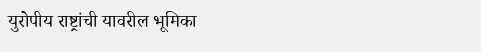युरोपीय राष्ट्रांची यावरील भूमिका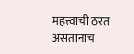महत्त्वाची ठरत असतानाच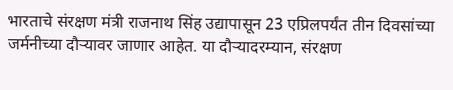भारताचे संरक्षण मंत्री राजनाथ सिंह उद्यापासून 23 एप्रिलपर्यंत तीन दिवसांच्या जर्मनीच्या दौऱ्यावर जाणार आहेत. या दौऱ्यादरम्यान, संरक्षण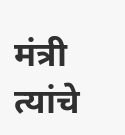मंत्री त्यांचे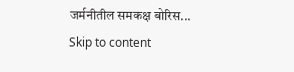जर्मनीतील समकक्ष बोरिस...
Skip to content